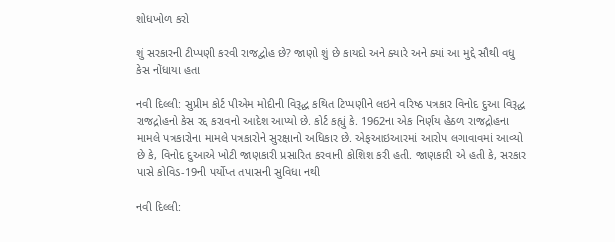શોધખોળ કરો

શું સરકારની ટીપ્પણી કરવી રાજદ્વોહ છે? જાણો શું છે કાયદો અને ક્યારે અને ક્યાં આ મુદ્દે સૌથી વધુ કેસ નોંધાયા હતા

નવી દિલ્લી: સુપ્રીમ કોર્ટ પીએમ મોદીની વિરૂદ્ધ કથિત ટિપ્પણીને લઇને વરિષ્ઠ પત્રકાર વિનોદ દુઆ વિરૂદ્ધ રાજદ્રોહનો કેસ રદ્દ કરાવનો આદેશ આપ્યો છે. કોર્ટ કહ્યું કે. 1962ના એક નિર્ણય હેઠળ રાજદ્રોહના મામલે પત્રકારોના મામલે પત્રકારોને સુરક્ષાનો અધિકાર છે. એફઆઇઆરમાં આરોપ લગાવાવમાં આવ્યો છે કે, વિનોદ દુઆએ ખોટી જાણકારી પ્રસારિત કરવાની કોશિશ કરી હતી. જાણકારી એ હતી કે, સરકાર પાસે કોવિડ-19ની પર્યોપ્ત તપાસની સુવિધા નથી

નવી દિલ્લી: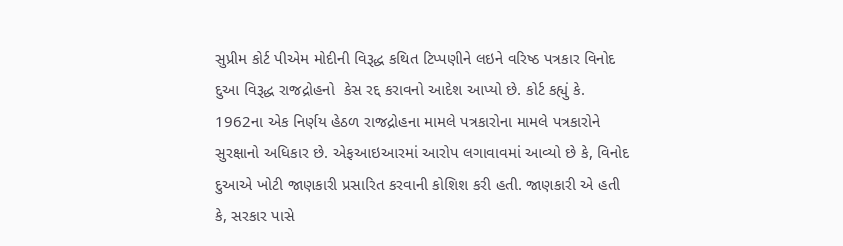સુપ્રીમ કોર્ટ પીએમ મોદીની વિરૂદ્ધ કથિત ટિપ્પણીને લઇને વરિષ્ઠ પત્રકાર વિનોદ દુઆ વિરૂદ્ધ રાજદ્રોહનો  કેસ રદ્દ કરાવનો આદેશ આપ્યો છે. કોર્ટ કહ્યું કે. 1962ના એક નિર્ણય હેઠળ રાજદ્રોહના મામલે પત્રકારોના મામલે પત્રકારોને સુરક્ષાનો અધિકાર છે. એફઆઇઆરમાં આરોપ લગાવાવમાં આવ્યો છે કે, વિનોદ દુઆએ ખોટી જાણકારી પ્રસારિત કરવાની કોશિશ કરી હતી. જાણકારી એ હતી કે, સરકાર પાસે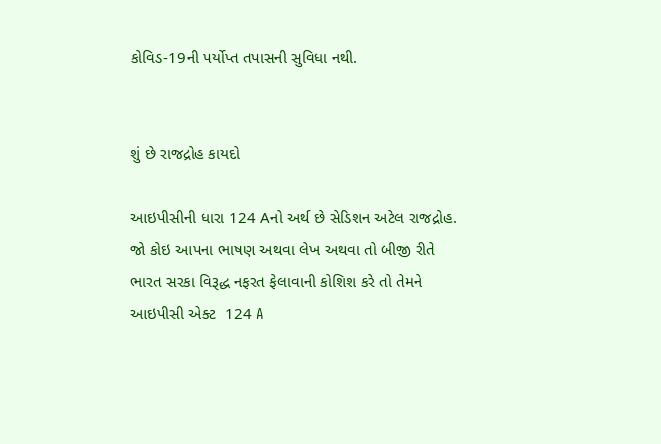કોવિડ-19ની પર્યોપ્ત તપાસની સુવિધા નથી.


શું છે રાજદ્રોહ કાયદો

આઇપીસીની ધારા 124 Aનો અર્થ છે સેડિશન અટેલ રાજદ્રોહ. જો કોઇ આપના ભાષણ અથવા લેખ અથવા તો બીજી રીતે ભારત સરકા વિરૂદ્ધ નફરત ફેલાવાની કોશિશ કરે તો તેમને આઇપીસી એક્ટ  124 A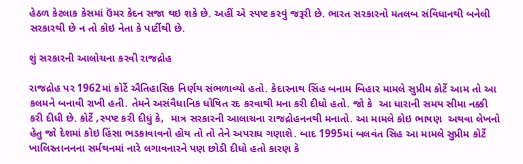હેઠળ કેટલાક કેસમાં ઉંમર કેદન સજા થઇ શકે છે. અહીં એ સ્પષ્ટ કરવું જરૂરી છે. ભારત સરકારનો મતલબ સંવિધાનથી બનેલી સરકારથી છે ન તો કોઇ નેતા કે પાર્ટીથી છે.

શું સરકારની આલોચના કરવી રાજદ્રોહ

રાજદ્રોહ પર 1962માં કોર્ટે ઐતિહાસિક નિર્ણય સંભળાવ્યો હતો. કેદારનાથ સિંહ બનામ બિહાર મામલે સુપ્રીમ કોર્ટે આમ તો આ કલમને બનાવી રાખી હતી. તેમને અસંવૈધાનિક ધોષિત રદ કરવાથી મના કરી દીધો હતો. જો કે  આ ધારાની સમય સીમા નક્કી કરી દીધી છે. કોર્ટે ,સ્પષ્ટ કરી દીધું કે,  માત્ર સરકારની આલાચના રાજદ્રોહનનથી મનાતો. આ મામલે કોઇ ભાષણ  અથવા લેખનો હેતુ જો દેશમાં કોઇ હિંસા ભડકાવાવનો હોય તો તો તેને અપરાધ ગણાશે. બાદ 1995માં બલવંત સિહ આ મામલે સુપ્રીમ કોર્ટે ખાલિસ્તાનનના સર્મથનમાં નારે લગાવનારને પણ છોડી દીધો હતો કારણ કે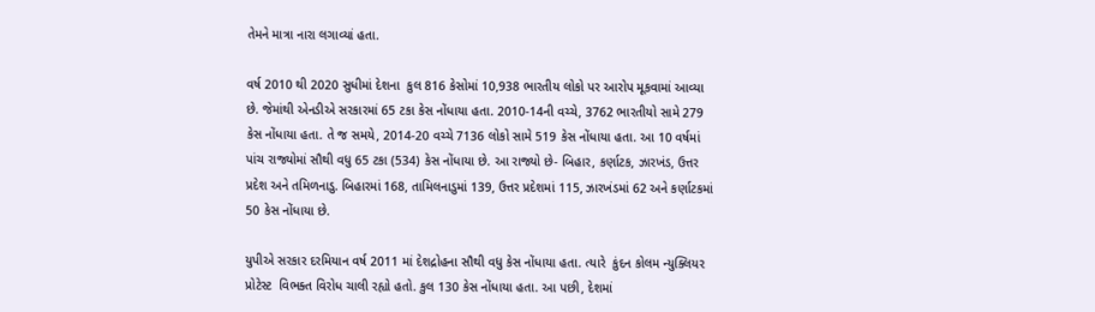તેમને માત્રા નારા લગાવ્યાં હતા.

વર્ષ 2010 થી 2020 સુધીમાં દેશના  કુલ 816 કેસોમાં 10,938 ભારતીય લોકો પર આરોપ મૂકવામાં આવ્યા છે. જેમાંથી એનડીએ સરકારમાં 65 ટકા કેસ નોંધાયા હતા. 2010-14ની વચ્ચે, 3762 ભારતીયો સામે 279 કેસ નોંધાયા હતા. તે જ સમયે, 2014-20 વચ્ચે 7136 લોકો સામે 519 કેસ નોંધાયા હતા. આ 10 વર્ષમાં પાંચ રાજ્યોમાં સૌથી વધુ 65 ટકા (534) કેસ નોંધાયા છે. આ રાજ્યો છે- બિહાર, કર્ણાટક, ઝારખંડ, ઉત્તર પ્રદેશ અને તમિળનાડુ. બિહારમાં 168, તામિલનાડુમાં 139, ઉત્તર પ્રદેશમાં 115, ઝારખંડમાં 62 અને કર્ણાટકમાં 50 કેસ નોંધાયા છે.

યુપીએ સરકાર દરમિયાન વર્ષ 2011 માં દેશદ્રોહના સૌથી વધુ કેસ નોંધાયા હતા. ત્યારે  કુંદન કોલમ ન્યુક્લિયર પ્રોટેસ્ટ  વિભક્ત વિરોધ ચાલી રહ્યો હતો. કુલ 130 કેસ નોંધાયા હતા. આ પછી, દેશમાં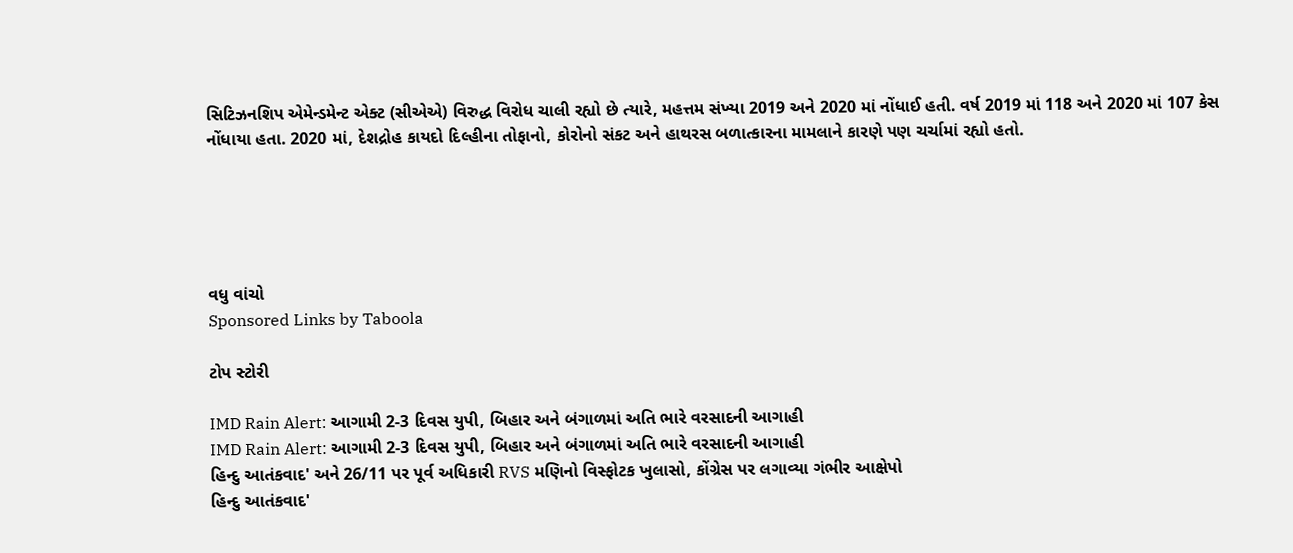સિટિઝનશિપ એમેન્ડમેન્ટ એક્ટ (સીએએ) વિરુદ્ધ વિરોધ ચાલી રહ્યો છે ત્યારે, મહત્તમ સંખ્યા 2019 અને 2020 માં નોંધાઈ હતી. વર્ષ 2019 માં 118 અને 2020 માં 107 કેસ નોંધાયા હતા. 2020 માં, દેશદ્રોહ કાયદો દિલ્હીના તોફાનો, કોરોનો સંકટ અને હાથરસ બળાત્કારના મામલાને કારણે પણ ચર્ચામાં રહ્યો હતો.





વધુ વાંચો
Sponsored Links by Taboola

ટોપ સ્ટોરી

IMD Rain Alert: આગામી 2-3 દિવસ યુપી, બિહાર અને બંગાળમાં અતિ ભારે વરસાદની આગાહી
IMD Rain Alert: આગામી 2-3 દિવસ યુપી, બિહાર અને બંગાળમાં અતિ ભારે વરસાદની આગાહી
હિન્દુ આતંકવાદ' અને 26/11 પર પૂર્વ અધિકારી RVS મણિનો વિસ્ફોટક ખુલાસો, કોંગ્રેસ પર લગાવ્યા ગંભીર આક્ષેપો
હિન્દુ આતંકવાદ'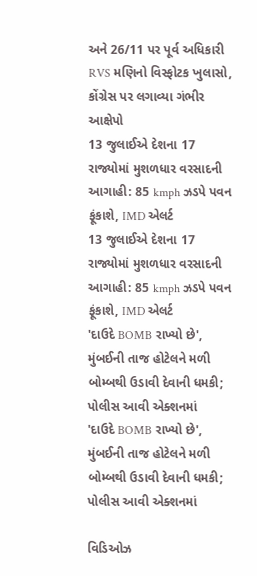અને 26/11 પર પૂર્વ અધિકારી RVS મણિનો વિસ્ફોટક ખુલાસો, કોંગ્રેસ પર લગાવ્યા ગંભીર આક્ષેપો
13 જુલાઈએ દેશના 17 રાજ્યોમાં મુશળધાર વરસાદની આગાહી: 85 kmph ઝડપે પવન ફૂંકાશે, IMD એલર્ટ
13 જુલાઈએ દેશના 17 રાજ્યોમાં મુશળધાર વરસાદની આગાહી: 85 kmph ઝડપે પવન ફૂંકાશે, IMD એલર્ટ
'દાઉદે BOMB રાખ્યો છે', મુંબઈની તાજ હોટેલને મળી બોમ્બથી ઉડાવી દેવાની ધમકી; પોલીસ આવી એક્શનમાં
'દાઉદે BOMB રાખ્યો છે', મુંબઈની તાજ હોટેલને મળી બોમ્બથી ઉડાવી દેવાની ધમકી; પોલીસ આવી એક્શનમાં

વિડિઓઝ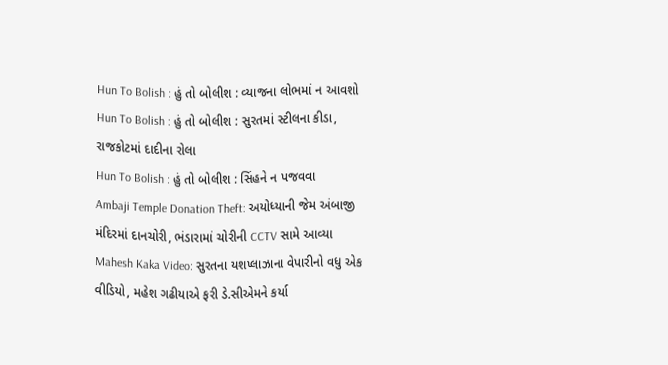Hun To Bolish : હું તો બોલીશ : વ્યાજના લોભમાં ન આવશો
Hun To Bolish : હું તો બોલીશ : સુરતમાં સ્ટીલના કીડા, રાજકોટમાં દાદીના રોલા
Hun To Bolish : હું તો બોલીશ : સિંહને ન પજવવા
Ambaji Temple Donation Theft: અયોધ્યાની જેમ અંબાજી મંદિરમાં દાનચોરી, ભંડારામાં ચોરીની CCTV સામે આવ્યા
Mahesh Kaka Video: સુરતના યશપ્લાઝાના વેપારીનો વધુ એક વીડિયો, મહેશ ગઢીયાએ ફરી ડે.સીએમને કર્યા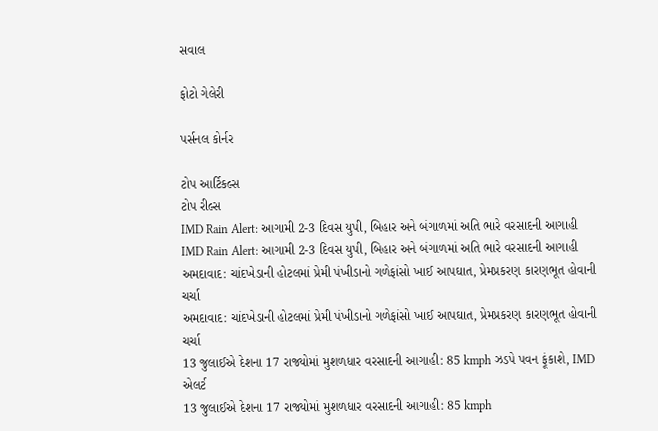સવાલ

ફોટો ગેલેરી

પર્સનલ કોર્નર

ટોપ આર્ટિકલ્સ
ટોપ રીલ્સ
IMD Rain Alert: આગામી 2-3 દિવસ યુપી, બિહાર અને બંગાળમાં અતિ ભારે વરસાદની આગાહી
IMD Rain Alert: આગામી 2-3 દિવસ યુપી, બિહાર અને બંગાળમાં અતિ ભારે વરસાદની આગાહી
અમદાવાદ: ચાંદખેડાની હોટલમાં પ્રેમી પંખીડાનો ગળેફાંસો ખાઈ આપઘાત, પ્રેમપ્રકરણ કારણભૂત હોવાની ચર્ચા
અમદાવાદ: ચાંદખેડાની હોટલમાં પ્રેમી પંખીડાનો ગળેફાંસો ખાઈ આપઘાત, પ્રેમપ્રકરણ કારણભૂત હોવાની ચર્ચા
13 જુલાઈએ દેશના 17 રાજ્યોમાં મુશળધાર વરસાદની આગાહી: 85 kmph ઝડપે પવન ફૂંકાશે, IMD એલર્ટ
13 જુલાઈએ દેશના 17 રાજ્યોમાં મુશળધાર વરસાદની આગાહી: 85 kmph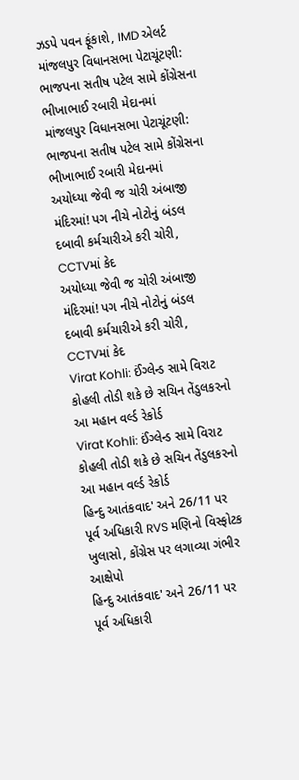ઝડપે પવન ફૂંકાશે, IMD એલર્ટ
માંજલપુર વિધાનસભા પેટાચૂંટણી: ભાજપના સતીષ પટેલ સામે કોંગ્રેસના ભીખાભાઈ રબારી મેદાનમાં
માંજલપુર વિધાનસભા પેટાચૂંટણી: ભાજપના સતીષ પટેલ સામે કોંગ્રેસના ભીખાભાઈ રબારી મેદાનમાં
અયોધ્યા જેવી જ ચોરી અંબાજી મંદિરમાં! પગ નીચે નોટોનું બંડલ દબાવી કર્મચારીએ કરી ચોરી, CCTVમાં કેદ
અયોધ્યા જેવી જ ચોરી અંબાજી મંદિરમાં! પગ નીચે નોટોનું બંડલ દબાવી કર્મચારીએ કરી ચોરી, CCTVમાં કેદ
Virat Kohli: ઈંગ્લેન્ડ સામે વિરાટ કોહલી તોડી શકે છે સચિન તેંડુલકરનો આ મહાન વર્લ્ડ રેકોર્ડ
Virat Kohli: ઈંગ્લેન્ડ સામે વિરાટ કોહલી તોડી શકે છે સચિન તેંડુલકરનો આ મહાન વર્લ્ડ રેકોર્ડ
હિન્દુ આતંકવાદ' અને 26/11 પર પૂર્વ અધિકારી RVS મણિનો વિસ્ફોટક ખુલાસો, કોંગ્રેસ પર લગાવ્યા ગંભીર આક્ષેપો
હિન્દુ આતંકવાદ' અને 26/11 પર પૂર્વ અધિકારી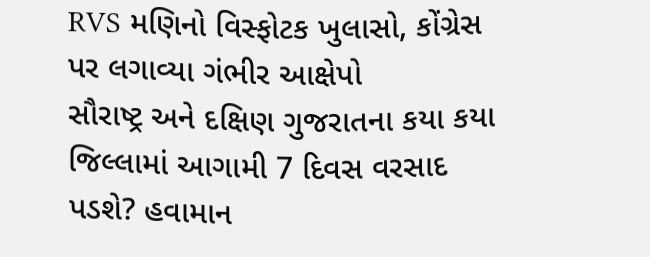RVS મણિનો વિસ્ફોટક ખુલાસો, કોંગ્રેસ પર લગાવ્યા ગંભીર આક્ષેપો
સૌરાષ્ટ્ર અને દક્ષિણ ગુજરાતના કયા કયા જિલ્લામાં આગામી 7 દિવસ વરસાદ પડશે? હવામાન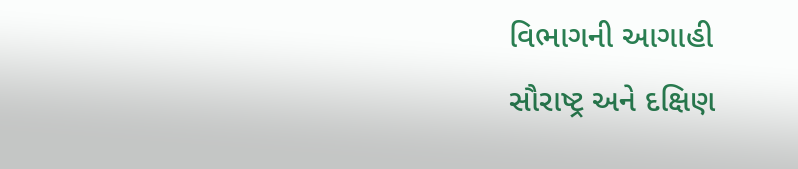વિભાગની આગાહી
સૌરાષ્ટ્ર અને દક્ષિણ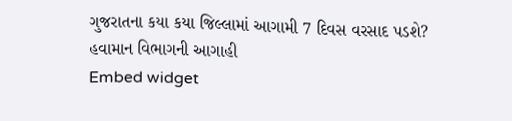ગુજરાતના કયા કયા જિલ્લામાં આગામી 7 દિવસ વરસાદ પડશે? હવામાન વિભાગની આગાહી
Embed widget